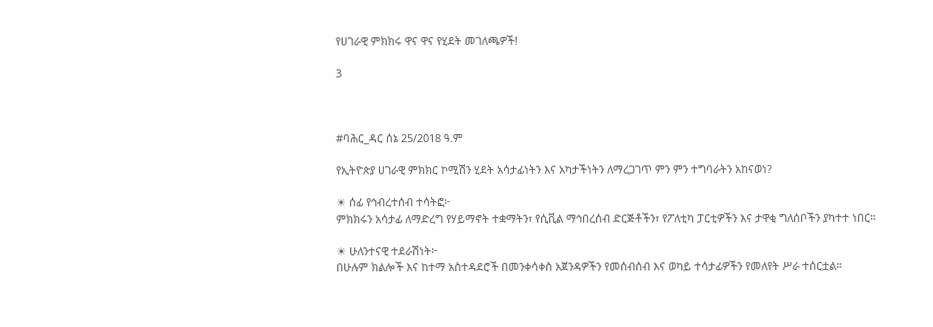የሀገራዊ ምክክሩ ዋና ዋና የሂደት መገለጫዎች!

3



#ባሕር_ዳር ሰኔ 25/2018 ዓ.ም

የኢትዮጵያ ሀገራዊ ምክክር ኮሚሽን ሂደት አሳታፊነትን እና አካታችነትን ለማረጋገጥ ምን ምን ተግባራትን አከናወነ?

☀ ሰፊ የኅብረተሰብ ተሳትፎ፦
ምክክሩን አሳታፊ ለማድረግ የሃይማኖት ተቋማትን፣ የሲቪል ማኅበረሰብ ድርጅቶችን፣ የፖለቲካ ፓርቲዎችን እና ታዋቂ ግለሰቦችን ያካተተ ነበር።

☀ ሁለንተናዊ ተደራሽነት፦
በሁሉም ክልሎች እና ከተማ አስተዳደሮች በመንቀሳቀስ አጀንዳዎችን የመሰብሰብ እና ወካይ ተሳታፊዎችን የመለየት ሥራ ተሰርቷል።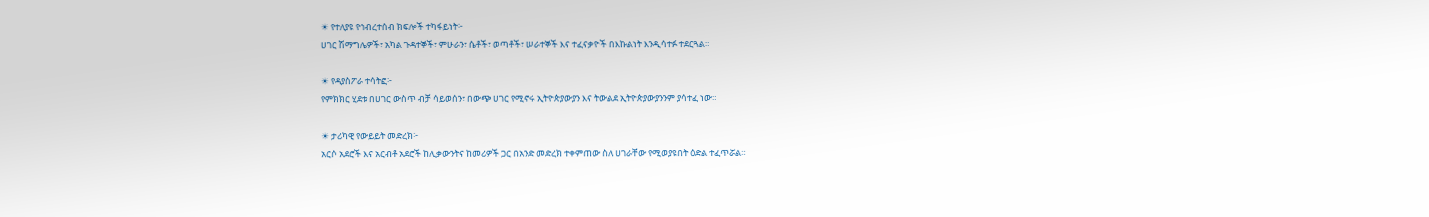☀ የተለያዩ የኅብረተሰብ ክፍሎች ተካፋይነት፦
ሀገር ሽማግሌዎች፣ አካል ጉዳተኞች፣ ምሁራን፣ ሴቶች፣ ወጣቶች፣ ሠራተኞች እና ተፈናቃዮች በእኩልነት እንዲሳተፉ ተደርጓል።

☀ የዳያስፖራ ተሳትፎ፦
የምክክር ሂደቱ በሀገር ውስጥ ብቻ ሳይወሰን፣ በውጭ ሀገር የሚኖሩ ኢትዮጵያውያን እና ትውልደ ኢትዮጵያውያንንም ያሳተፈ ነው።

☀ ታሪካዊ የውይይት መድረክ፦
አርሶ አደሮች እና አርብቶ አደሮች ከሊቃውንትና ከመሪዎች ጋር በአንድ መድረክ ተቀምጠው ስለ ሀገራቸው የሚወያዩበት ዕድል ተፈጥሯል።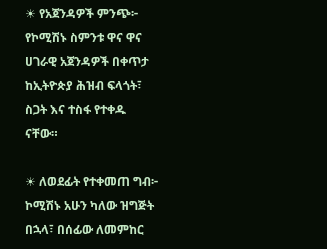☀ የአጀንዳዎች ምንጭ፦
የኮሚሽኑ ስምንቱ ዋና ዋና ሀገራዊ አጀንዳዎች በቀጥታ ከኢትዮጵያ ሕዝብ ፍላጎት፣ ስጋት እና ተስፋ የተቀዱ ናቸው።

☀ ለወደፊት የተቀመጠ ግብ፦
ኮሚሽኑ አሁን ካለው ዝግጅት በኋላ፣ በሰፊው ለመምከር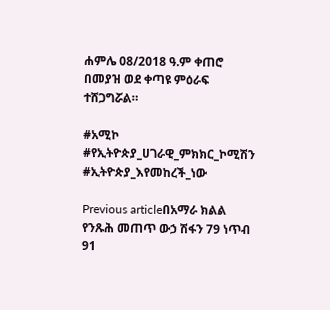ሐምሌ 08/2018 ዓ.ም ቀጠሮ በመያዝ ወደ ቀጣዩ ምዕራፍ ተሸጋግሯል።

#አሚኮ #የኢትዮጵያ_ሀገራዊ_ምክክር_ኮሚሽን #ኢትዮጵያ_እየመከረች_ነው

Previous articleበአማራ ክልል የንጹሕ መጠጥ ውኃ ሽፋን 79 ነጥብ 91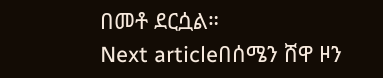በመቶ ደርሷል።
Next articleበሰሜን ሸዋ ዞን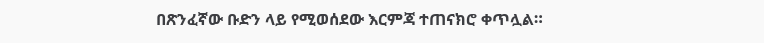በጽንፈኛው ቡድን ላይ የሚወሰደው እርምጃ ተጠናክሮ ቀጥሏል።